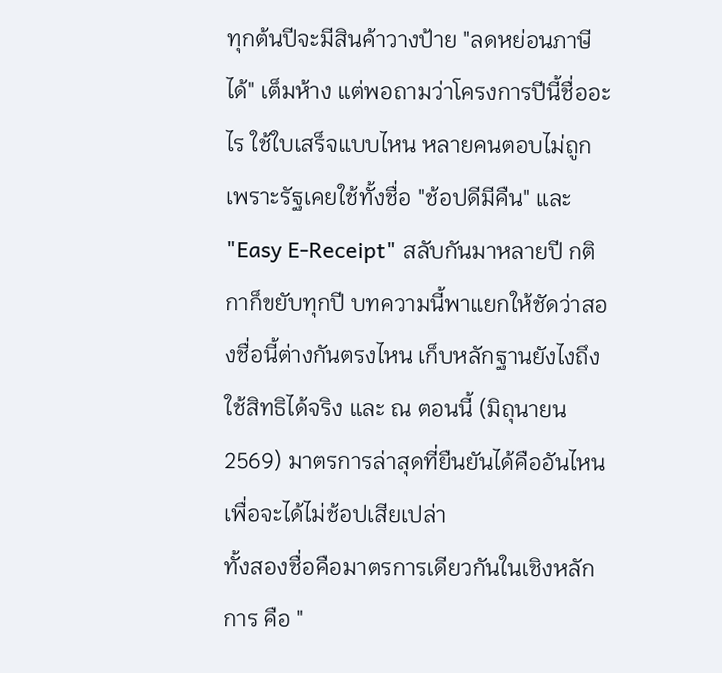ทุกต้นปีจะมีสินค้าวางป้าย "ลดหย่อนภาษีได้" เต็มห้าง แต่พอถามว่าโครงการปีนี้ชื่ออะไร ใช้ใบเสร็จแบบไหน หลายคนตอบไม่ถูก เพราะรัฐเคยใช้ทั้งชื่อ "ช้อปดีมีคืน" และ "Easy E-Receipt" สลับกันมาหลายปี กติกาก็ขยับทุกปี บทความนี้พาแยกให้ชัดว่าสองชื่อนี้ต่างกันตรงไหน เก็บหลักฐานยังไงถึงใช้สิทธิได้จริง และ ณ ตอนนี้ (มิถุนายน 2569) มาตรการล่าสุดที่ยืนยันได้คืออันไหน เพื่อจะได้ไม่ช้อปเสียเปล่า
ทั้งสองชื่อคือมาตรการเดียวกันในเชิงหลักการ คือ "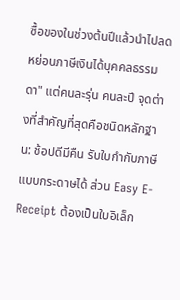ซื้อของในช่วงต้นปีแล้วนำไปลดหย่อนภาษีเงินได้บุคคลธรรมดา" แต่คนละรุ่น คนละปี จุดต่างที่สำคัญที่สุดคือชนิดหลักฐาน: ช้อปดีมีคืน รับใบกำกับภาษีแบบกระดาษได้ ส่วน Easy E-Receipt ต้องเป็นใบอิเล็ก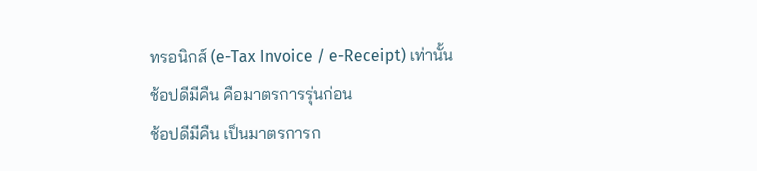ทรอนิกส์ (e-Tax Invoice / e-Receipt) เท่านั้น
ช้อปดีมีคืน คือมาตรการรุ่นก่อน
ช้อปดีมีคืน เป็นมาตรการก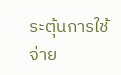ระตุ้นการใช้จ่าย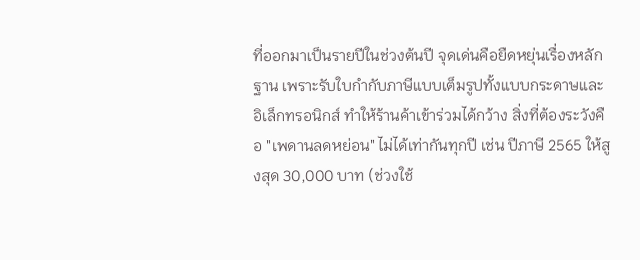ที่ออกมาเป็นรายปีในช่วงต้นปี จุดเด่นคือยืดหยุ่นเรื่องหลักฐาน เพราะรับใบกำกับภาษีแบบเต็มรูปทั้งแบบกระดาษและอิเล็กทรอนิกส์ ทำให้ร้านค้าเข้าร่วมได้กว้าง สิ่งที่ต้องระวังคือ "เพดานลดหย่อน" ไม่ได้เท่ากันทุกปี เช่น ปีภาษี 2565 ให้สูงสุด 30,000 บาท (ช่วงใช้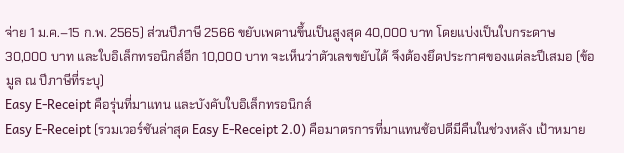จ่าย 1 ม.ค.–15 ก.พ. 2565) ส่วนปีภาษี 2566 ขยับเพดานขึ้นเป็นสูงสุด 40,000 บาท โดยแบ่งเป็นใบกระดาษ 30,000 บาท และใบอิเล็กทรอนิกส์อีก 10,000 บาท จะเห็นว่าตัวเลขขยับได้ จึงต้องยึดประกาศของแต่ละปีเสมอ (ข้อมูล ณ ปีภาษีที่ระบุ)
Easy E-Receipt คือรุ่นที่มาแทน และบังคับใบอิเล็กทรอนิกส์
Easy E-Receipt (รวมเวอร์ชันล่าสุด Easy E-Receipt 2.0) คือมาตรการที่มาแทนช้อปดีมีคืนในช่วงหลัง เป้าหมาย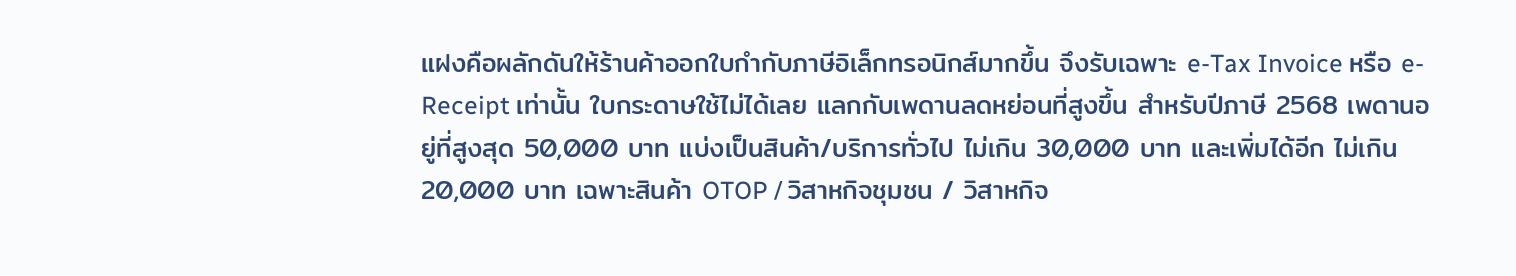แฝงคือผลักดันให้ร้านค้าออกใบกำกับภาษีอิเล็กทรอนิกส์มากขึ้น จึงรับเฉพาะ e-Tax Invoice หรือ e-Receipt เท่านั้น ใบกระดาษใช้ไม่ได้เลย แลกกับเพดานลดหย่อนที่สูงขึ้น สำหรับปีภาษี 2568 เพดานอยู่ที่สูงสุด 50,000 บาท แบ่งเป็นสินค้า/บริการทั่วไป ไม่เกิน 30,000 บาท และเพิ่มได้อีก ไม่เกิน 20,000 บาท เฉพาะสินค้า OTOP / วิสาหกิจชุมชน / วิสาหกิจ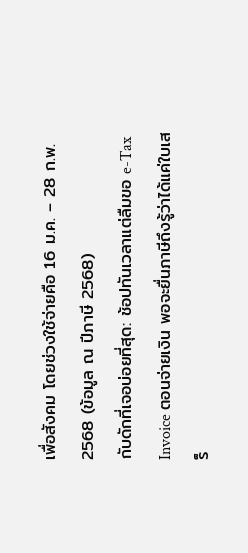เพื่อสังคม โดยช่วงใช้จ่ายคือ 16 ม.ค. – 28 ก.พ. 2568 (ข้อมูล ณ ปีภาษี 2568)
กับดักที่เจอบ่อยที่สุด: ช้อปทันเวลาแต่ลืมขอ e-Tax Invoice ตอนจ่ายเงิน พอจะยื่นภาษีถึงรู้ว่าได้แค่ใบเสร็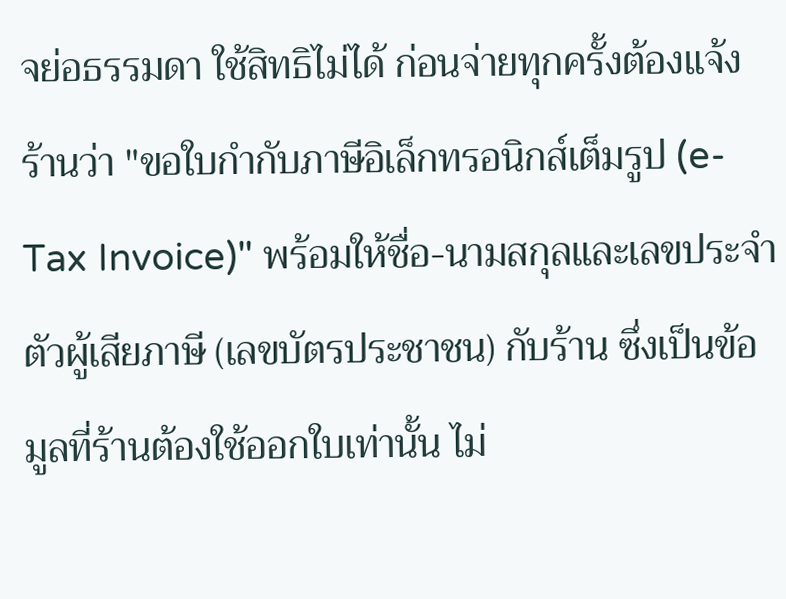จย่อธรรมดา ใช้สิทธิไม่ได้ ก่อนจ่ายทุกครั้งต้องแจ้งร้านว่า "ขอใบกำกับภาษีอิเล็กทรอนิกส์เต็มรูป (e-Tax Invoice)" พร้อมให้ชื่อ-นามสกุลและเลขประจำตัวผู้เสียภาษี (เลขบัตรประชาชน) กับร้าน ซึ่งเป็นข้อมูลที่ร้านต้องใช้ออกใบเท่านั้น ไม่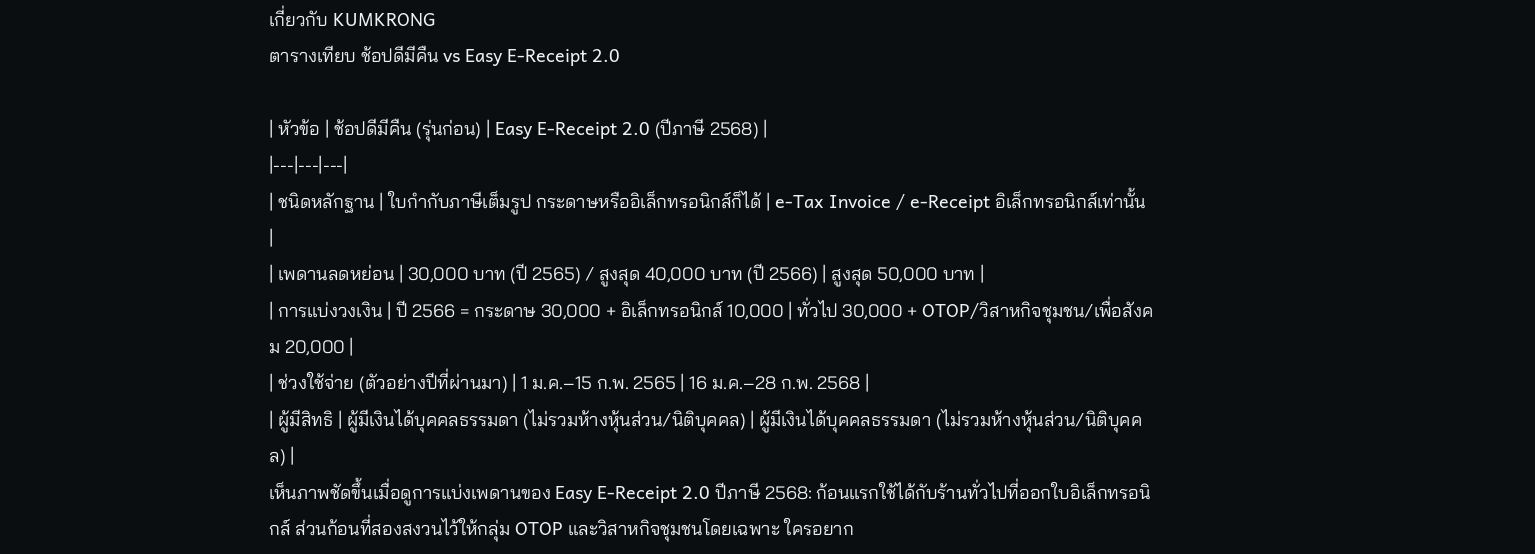เกี่ยวกับ KUMKRONG
ตารางเทียบ ช้อปดีมีคืน vs Easy E-Receipt 2.0

| หัวข้อ | ช้อปดีมีคืน (รุ่นก่อน) | Easy E-Receipt 2.0 (ปีภาษี 2568) |
|---|---|---|
| ชนิดหลักฐาน | ใบกำกับภาษีเต็มรูป กระดาษหรืออิเล็กทรอนิกส์ก็ได้ | e-Tax Invoice / e-Receipt อิเล็กทรอนิกส์เท่านั้น |
| เพดานลดหย่อน | 30,000 บาท (ปี 2565) / สูงสุด 40,000 บาท (ปี 2566) | สูงสุด 50,000 บาท |
| การแบ่งวงเงิน | ปี 2566 = กระดาษ 30,000 + อิเล็กทรอนิกส์ 10,000 | ทั่วไป 30,000 + OTOP/วิสาหกิจชุมชน/เพื่อสังคม 20,000 |
| ช่วงใช้จ่าย (ตัวอย่างปีที่ผ่านมา) | 1 ม.ค.–15 ก.พ. 2565 | 16 ม.ค.–28 ก.พ. 2568 |
| ผู้มีสิทธิ | ผู้มีเงินได้บุคคลธรรมดา (ไม่รวมห้างหุ้นส่วน/นิติบุคคล) | ผู้มีเงินได้บุคคลธรรมดา (ไม่รวมห้างหุ้นส่วน/นิติบุคคล) |
เห็นภาพชัดขึ้นเมื่อดูการแบ่งเพดานของ Easy E-Receipt 2.0 ปีภาษี 2568: ก้อนแรกใช้ได้กับร้านทั่วไปที่ออกใบอิเล็กทรอนิกส์ ส่วนก้อนที่สองสงวนไว้ให้กลุ่ม OTOP และวิสาหกิจชุมชนโดยเฉพาะ ใครอยาก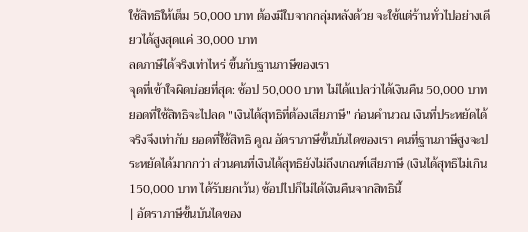ใช้สิทธิให้เต็ม 50,000 บาท ต้องมีใบจากกลุ่มหลังด้วย จะใช้แต่ร้านทั่วไปอย่างเดียวได้สูงสุดแค่ 30,000 บาท
ลดภาษีได้จริงเท่าไหร่ ขึ้นกับฐานภาษีของเรา
จุดที่เข้าใจผิดบ่อยที่สุด: ช้อป 50,000 บาท ไม่ได้แปลว่าได้เงินคืน 50,000 บาท ยอดที่ใช้สิทธิจะไปลด "เงินได้สุทธิที่ต้องเสียภาษี" ก่อนคำนวณ เงินที่ประหยัดได้จริงจึงเท่ากับ ยอดที่ใช้สิทธิ คูณ อัตราภาษีขั้นบันไดของเรา คนที่ฐานภาษีสูงจะประหยัดได้มากกว่า ส่วนคนที่เงินได้สุทธิยังไม่ถึงเกณฑ์เสียภาษี (เงินได้สุทธิไม่เกิน 150,000 บาท ได้รับยกเว้น) ช้อปไปก็ไม่ได้เงินคืนจากสิทธินี้
| อัตราภาษีขั้นบันไดของ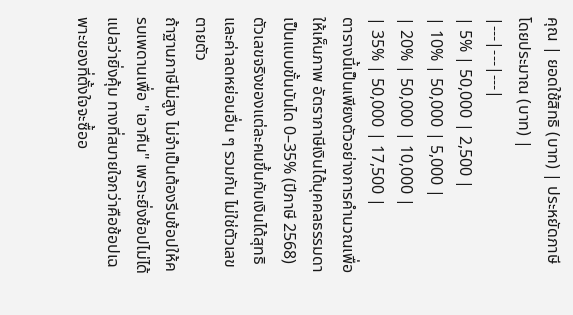คุณ | ยอดใช้สิทธิ (บาท) | ประหยัดภาษีโดยประมาณ (บาท) |
|---|---|---|
| 5% | 50,000 | 2,500 |
| 10% | 50,000 | 5,000 |
| 20% | 50,000 | 10,000 |
| 35% | 50,000 | 17,500 |
ตารางนี้เป็นเพียงตัวอย่างการคำนวณเพื่อให้เห็นภาพ อัตราภาษีเงินได้บุคคลธรรมดาเป็นแบบขั้นบันได 0–35% (ปีภาษี 2568) ตัวเลขจริงของแต่ละคนขึ้นกับเงินได้สุทธิและค่าลดหย่อนอื่น ๆ รวมกัน ไม่ใช่ตัวเลขตายตัว
ถ้าฐานภาษีไม่สูง ไม่จำเป็นต้องรีบช้อปให้ครบเพดานเพื่อ "เอาคืน" เพราะยิ่งช้อปไม่ได้แปลว่ายิ่งคุ้ม ทางที่สบายใจกว่าคือช้อปเฉพาะของที่ตั้งใจจะซื้ออ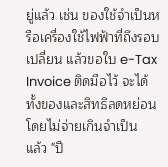ยู่แล้ว เช่น ของใช้จำเป็นหรือเครื่องใช้ไฟฟ้าที่ถึงรอบเปลี่ยน แล้วขอใบ e-Tax Invoice ติดมือไว้ จะได้ทั้งของและสิทธิลดหย่อนโดยไม่จ่ายเกินจำเป็น
แล้ว "ปี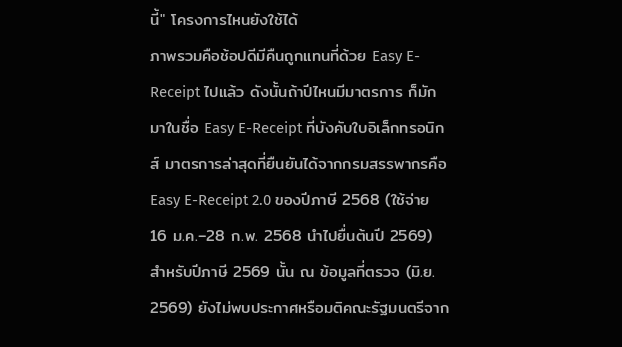นี้" โครงการไหนยังใช้ได้
ภาพรวมคือช้อปดีมีคืนถูกแทนที่ด้วย Easy E-Receipt ไปแล้ว ดังนั้นถ้าปีไหนมีมาตรการ ก็มักมาในชื่อ Easy E-Receipt ที่บังคับใบอิเล็กทรอนิกส์ มาตรการล่าสุดที่ยืนยันได้จากกรมสรรพากรคือ Easy E-Receipt 2.0 ของปีภาษี 2568 (ใช้จ่าย 16 ม.ค.–28 ก.พ. 2568 นำไปยื่นต้นปี 2569) สำหรับปีภาษี 2569 นั้น ณ ข้อมูลที่ตรวจ (มิ.ย. 2569) ยังไม่พบประกาศหรือมติคณะรัฐมนตรีจาก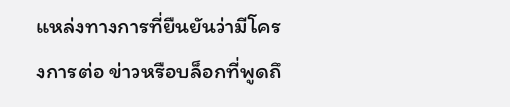แหล่งทางการที่ยืนยันว่ามีโครงการต่อ ข่าวหรือบล็อกที่พูดถึ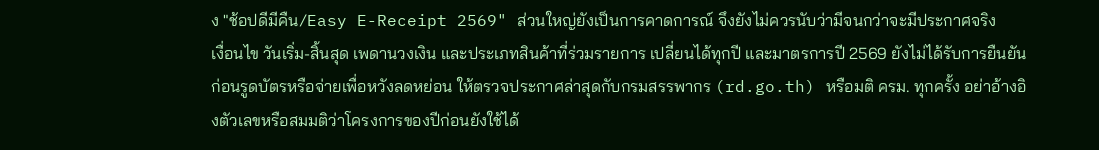ง "ช้อปดีมีคืน/Easy E-Receipt 2569" ส่วนใหญ่ยังเป็นการคาดการณ์ จึงยังไม่ควรนับว่ามีจนกว่าจะมีประกาศจริง
เงื่อนไข วันเริ่ม-สิ้นสุด เพดานวงเงิน และประเภทสินค้าที่ร่วมรายการ เปลี่ยนได้ทุกปี และมาตรการปี 2569 ยังไม่ได้รับการยืนยัน ก่อนรูดบัตรหรือจ่ายเพื่อหวังลดหย่อน ให้ตรวจประกาศล่าสุดกับกรมสรรพากร (rd.go.th) หรือมติ ครม. ทุกครั้ง อย่าอ้างอิงตัวเลขหรือสมมติว่าโครงการของปีก่อนยังใช้ได้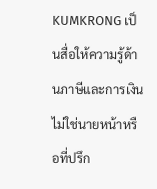KUMKRONG เป็นสื่อให้ความรู้ด้านภาษีและการเงิน ไม่ใช่นายหน้าหรือที่ปรึก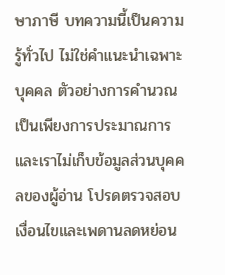ษาภาษี บทความนี้เป็นความรู้ทั่วไป ไม่ใช่คำแนะนำเฉพาะบุคคล ตัวอย่างการคำนวณเป็นเพียงการประมาณการ และเราไม่เก็บข้อมูลส่วนบุคคลของผู้อ่าน โปรดตรวจสอบเงื่อนไขและเพดานลดหย่อน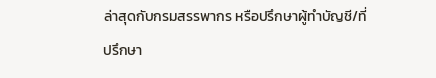ล่าสุดกับกรมสรรพากร หรือปรึกษาผู้ทำบัญชี/ที่ปรึกษา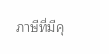ภาษีที่มีคุ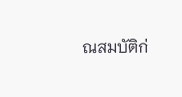ณสมบัติก่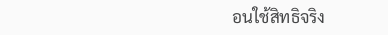อนใช้สิทธิจริง